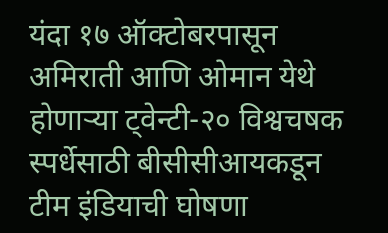यंदा १७ ऑक्टोबरपासून अमिराती आणि ओमान येथे होणाऱ्या ट्वेन्टी-२० विश्वचषक स्पर्धेसाठी बीसीसीआयकडून टीम इंडियाची घोषणा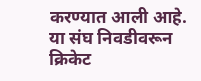करण्यात आली आहे. या संघ निवडीवरून क्रिकेट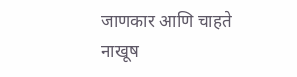जाणकार आणि चाहते नाखूष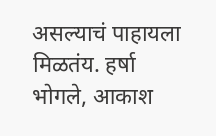असल्याचं पाहायला मिळतंय. हर्षा भोगले, आकाश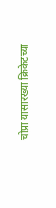चोप्रा यासारख्या क्रिकेटच्या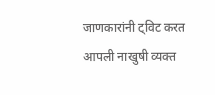जाणकारांनी ट्विट करत आपली नाखुषी व्यक्त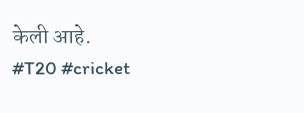केली आहे.
#T20 #cricket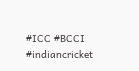#ICC #BCCI #indiancricket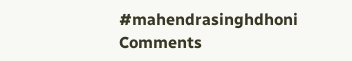#mahendrasinghdhoni
Comments